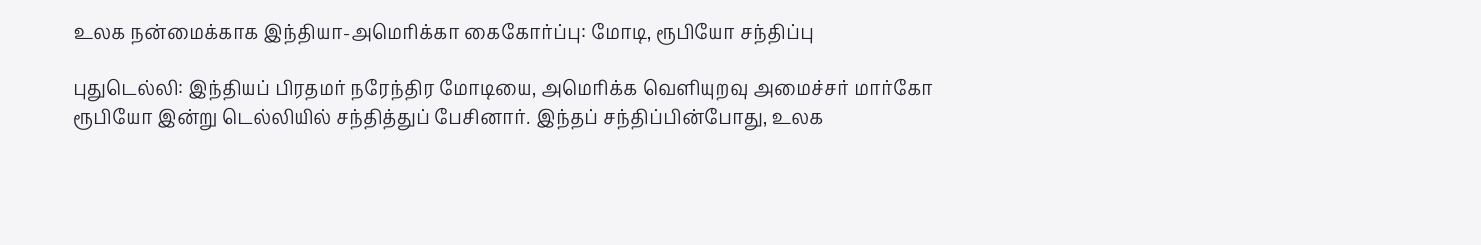உலக நன்மைக்காக இந்தியா-அமெரிக்கா கைகோர்ப்பு: மோடி, ரூபியோ சந்திப்பு

புதுடெல்லி: இந்தியப் பிரதமர் நரேந்திர மோடியை, அமெரிக்க வெளியுறவு அமைச்சர் மார்கோ ரூபியோ இன்று டெல்லியில் சந்தித்துப் பேசினார். இந்தப் சந்திப்பின்போது, உலக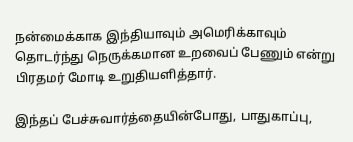நன்மைக்காக இந்தியாவும் அமெரிக்காவும் தொடர்ந்து நெருக்கமான உறவைப் பேணும் என்று பிரதமர் மோடி உறுதியளித்தார்.

இந்தப் பேச்சுவார்த்தையின்போது, பாதுகாப்பு,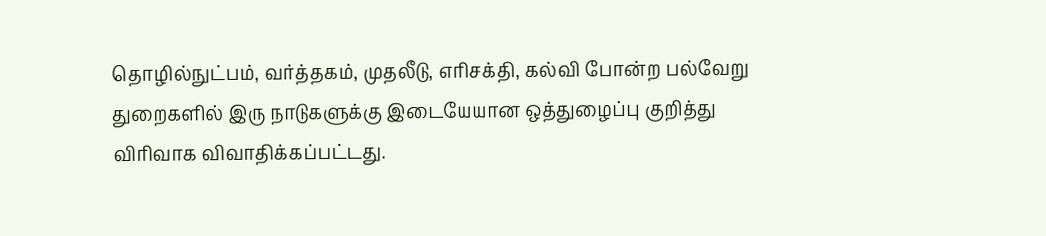தொழில்நுட்பம், வர்த்தகம், முதலீடு, எரிசக்தி, கல்வி போன்ற பல்வேறு துறைகளில் இரு நாடுகளுக்கு இடையேயான ஒத்துழைப்பு குறித்து விரிவாக விவாதிக்கப்பட்டது.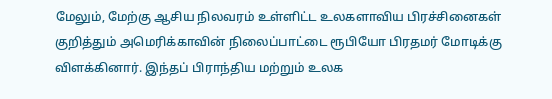மேலும், மேற்கு ஆசிய நிலவரம் உள்ளிட்ட உலகளாவிய பிரச்சினைகள் குறித்தும் அமெரிக்காவின் நிலைப்பாட்டை ரூபியோ பிரதமர் மோடிக்கு விளக்கினார். இந்தப் பிராந்திய மற்றும் உலக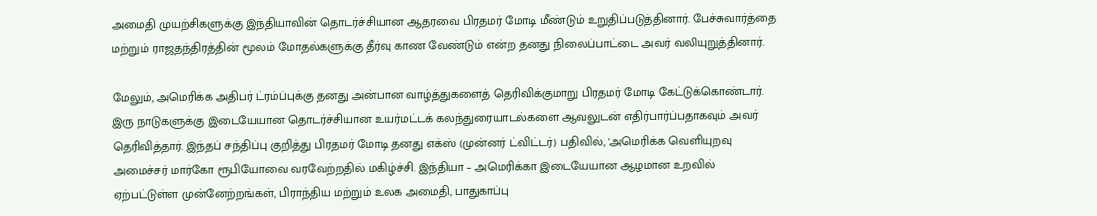அமைதி முயற்சிகளுக்கு இந்தியாவின் தொடர்ச்சியான ஆதரவை பிரதமர் மோடி மீண்டும் உறுதிப்படுத்தினார். பேச்சுவார்த்தை மற்றும் ராஜதந்திரத்தின் மூலம் மோதல்களுக்கு தீர்வு காண வேண்டும் என்ற தனது நிலைப்பாட்டை அவர் வலியுறுத்தினார்.

மேலும், அமெரிக்க அதிபர் ட்ரம்ப்புக்கு தனது அன்பான வாழ்த்துகளைத் தெரிவிக்குமாறு பிரதமர் மோடி கேட்டுக்கொண்டார். இரு நாடுகளுக்கு இடையேயான தொடர்ச்சியான உயர்மட்டக் கலந்துரையாடல்களை ஆவலுடன் எதிர்பார்ப்பதாகவும் அவர் தெரிவித்தார். இந்தப் சந்திப்பு குறித்து பிரதமர் மோடி தனது எக்ஸ் (முன்னர் ட்விட்டர்) பதிவில், 'அமெரிக்க வெளியுறவு அமைச்சர் மார்கோ ரூபியோவை வரவேற்றதில் மகிழ்ச்சி. இந்தியா – அமெரிக்கா இடையேயான ஆழமான உறவில் ஏற்பட்டுள்ள முன்னேற்றங்கள், பிராந்திய மற்றும் உலக அமைதி, பாதுகாப்பு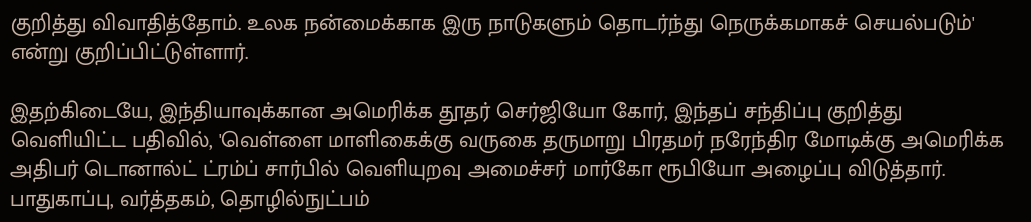குறித்து விவாதித்தோம். உலக நன்மைக்காக இரு நாடுகளும் தொடர்ந்து நெருக்கமாகச் செயல்படும்' என்று குறிப்பிட்டுள்ளார்.

இதற்கிடையே, இந்தியாவுக்கான அமெரிக்க தூதர் செர்ஜியோ கோர், இந்தப் சந்திப்பு குறித்து வெளியிட்ட பதிவில், 'வெள்ளை மாளிகைக்கு வருகை தருமாறு பிரதமர் நரேந்திர மோடிக்கு அமெரிக்க அதிபர் டொனால்ட் ட்ரம்ப் சார்பில் வெளியுறவு அமைச்சர் மார்கோ ரூபியோ அழைப்பு விடுத்தார். பாதுகாப்பு, வர்த்தகம், தொழில்நுட்பம்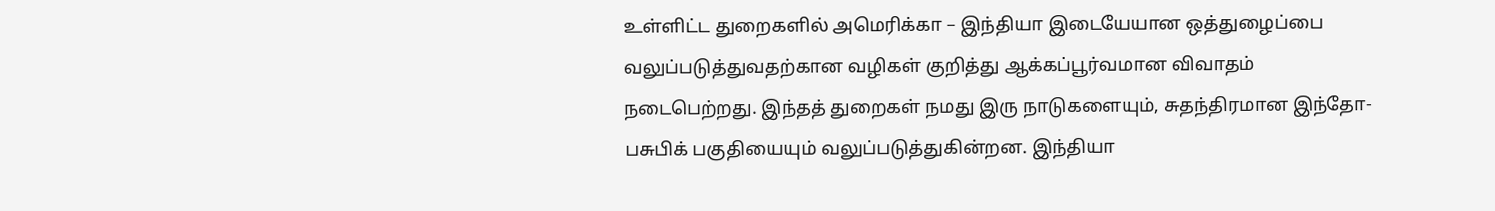உள்ளிட்ட துறைகளில் அமெரிக்கா – இந்தியா இடையேயான ஒத்துழைப்பை வலுப்படுத்துவதற்கான வழிகள் குறித்து ஆக்கப்பூர்வமான விவாதம் நடைபெற்றது. இந்தத் துறைகள் நமது இரு நாடுகளையும், சுதந்திரமான இந்தோ-பசுபிக் பகுதியையும் வலுப்படுத்துகின்றன. இந்தியா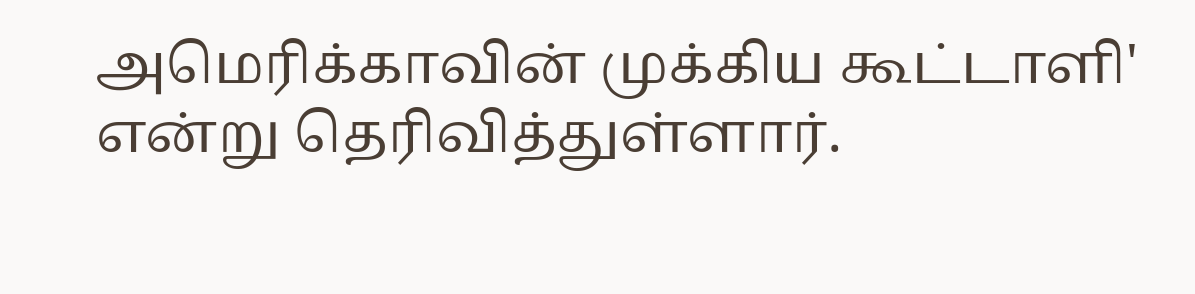அமெரிக்காவின் முக்கிய கூட்டாளி' என்று தெரிவித்துள்ளார்.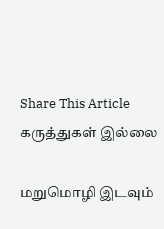Share This Article
கருத்துகள் இல்லை

மறுமொழி இடவும்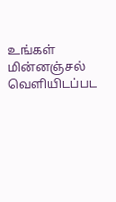உங்கள் மின்னஞ்சல் வெளியிடப்பட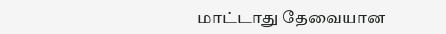மாட்டாது தேவையான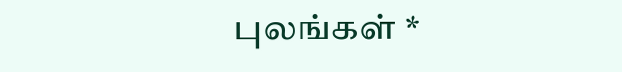புலங்கள் *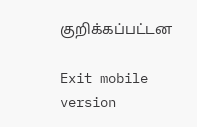குறிக்கப்பட்டன

Exit mobile version